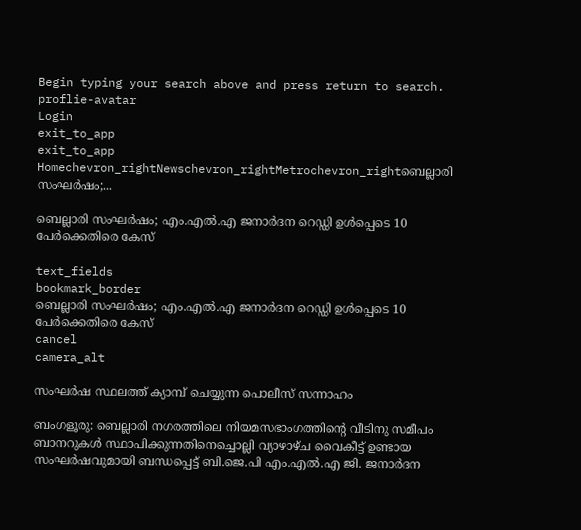Begin typing your search above and press return to search.
proflie-avatar
Login
exit_to_app
exit_to_app
Homechevron_rightNewschevron_rightMetrochevron_rightബെല്ലാരി സംഘർഷം;...

ബെല്ലാരി സംഘർഷം; എം.എൽ.എ ജനാർദന റെഡ്ഡി ഉൾപ്പെടെ 10 പേർക്കെതിരെ കേസ്

text_fields
bookmark_border
ബെല്ലാരി സംഘർഷം; എം.എൽ.എ ജനാർദന റെഡ്ഡി ഉൾപ്പെടെ 10 പേർക്കെതിരെ കേസ്
cancel
camera_alt

സംഘര്‍ഷ സ്ഥലത്ത് ക്യാമ്പ് ചെയ്യുന്ന പൊലീസ് സന്നാഹം

ബംഗളൂരു: ബെല്ലാരി നഗരത്തിലെ നിയമസഭാംഗത്തിന്റെ വീടിനു സമീപം ബാനറുകൾ സ്ഥാപിക്കുന്നതിനെച്ചൊല്ലി വ്യാഴാഴ്ച വൈകീട്ട് ഉണ്ടായ സംഘർഷവുമായി ബന്ധപ്പെട്ട് ബി.ജെ.പി എം.എൽ.എ ജി. ജനാർദന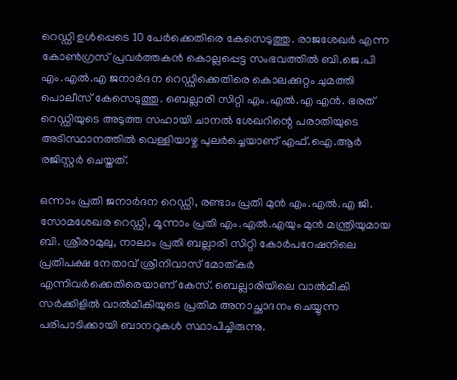റെഡ്ഡി ഉൾപ്പെടെ 10 പേർക്കെതിരെ കേസെടുത്തു. രാജശേഖര്‍ എന്ന കോണ്‍ഗ്രസ് പ്രവര്‍ത്തകന്‍ കൊല്ലപ്പെട്ട സംഭവത്തിൽ ബി.ജെ.പി എം.എല്‍.എ ജനാർദന റെഡ്ഡിക്കെതിരെ കൊലക്കുറ്റം ചുമത്തി പൊലീസ് കേസെടുത്തു. ബെല്ലാരി സിറ്റി എം.എൽ.എ എൻ. ഭരത് റെഡ്ഡിയുടെ അടുത്ത സഹായി ചാനൽ ശേഖറിന്റെ പരാതിയുടെ അടിസ്ഥാനത്തിൽ വെള്ളിയാഴ്ച പുലർച്ചെയാണ് എഫ്‌.ഐ.ആർ രജിസ്റ്റർ ചെയ്തത്.

ഒന്നാം പ്രതി ജനാർദന റെഡ്ഡി, രണ്ടാം പ്രതി മുൻ എം.എൽ.എ ജി. സോമശേഖര റെഡ്ഡി, മൂന്നാം പ്രതി എം.എൽ.എയും മുൻ മന്ത്രിയുമായ ബി. ശ്രീരാമുലു, നാലാം പ്രതി ബല്ലാരി സിറ്റി കോർപറേഷനിലെ പ്രതിപക്ഷ നേതാവ് ശ്രീനിവാസ് മോത്കര്‍ എന്നിവര്‍ക്കെതിരെയാണ് കേസ്. ബെല്ലാരിയിലെ വാൽമീകി സർക്കിളിൽ വാൽമീകിയുടെ പ്രതിമ അനാച്ഛാദനം ചെയ്യുന്ന പരിപാടിക്കായി ബാനറുകൾ സ്ഥാപിച്ചിരുന്നു.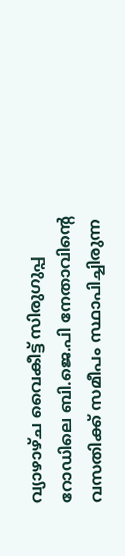വ്യാഴാഴ്ച വൈകീട്ട് സിരുഗുപ്പ റോഡിലെ ബി.ജെ.പി നേതാവിന്റെ വസതിക്ക് സമീപം സ്ഥാപിച്ചിരുന്ന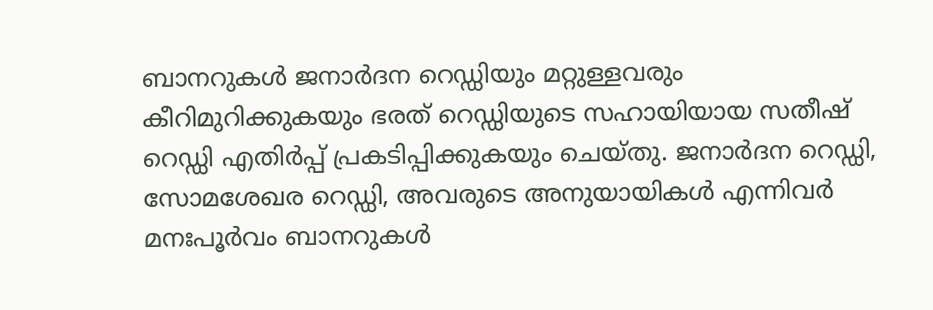ബാനറുകൾ ജനാർദന റെഡ്ഡിയും മറ്റുള്ളവരും കീറിമുറിക്കുകയും ഭരത് റെഡ്ഡിയുടെ സഹായിയായ സതീഷ് റെഡ്ഡി എതിർപ്പ് പ്രകടിപ്പിക്കുകയും ചെയ്തു. ജനാർദന റെഡ്ഡി, സോമശേഖര റെഡ്ഡി, അവരുടെ അനുയായികൾ എന്നിവർ മനഃപൂർവം ബാനറുകൾ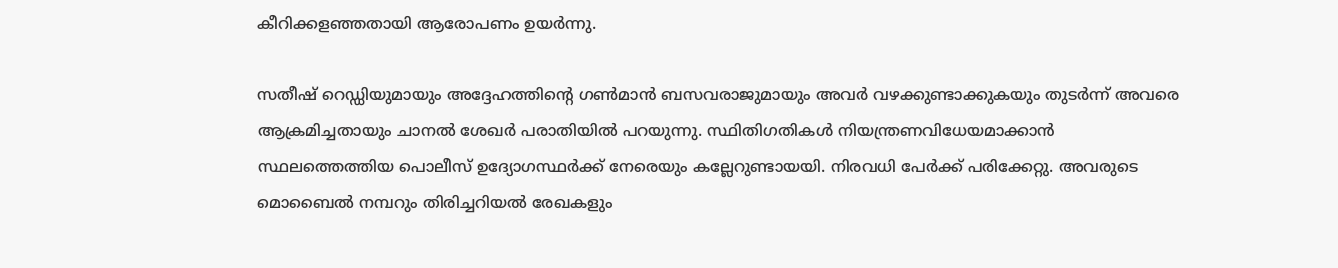കീറിക്കളഞ്ഞതായി ആരോപണം ഉയർന്നു.

സതീഷ് റെഡ്ഡിയുമായും അദ്ദേഹത്തിന്റെ ഗൺമാൻ ബസവരാജുമായും അവർ വഴക്കുണ്ടാക്കുകയും തുടര്‍ന്ന് അവരെ ആക്രമിച്ചതായും ചാനൽ ശേഖർ പരാതിയിൽ പറയുന്നു. സ്ഥിതിഗതികൾ നിയന്ത്രണവിധേയമാക്കാൻ സ്ഥലത്തെത്തിയ പൊലീസ് ഉദ്യോഗസ്ഥർക്ക് നേരെയും കല്ലേറുണ്ടായയി. നിരവധി പേർക്ക് പരിക്കേറ്റു. അവരുടെ മൊബൈല്‍ നമ്പറും തിരിച്ചറിയൽ രേഖകളും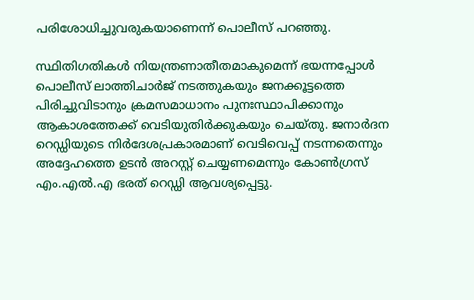പരിശോധിച്ചുവരുകയാണെന്ന് പൊലീസ് പറഞ്ഞു.

സ്ഥിതിഗതികൾ നിയന്ത്രണാതീതമാകുമെന്ന് ഭയന്നപ്പോൾ പൊലീസ് ലാത്തിചാർജ് നടത്തുകയും ജനക്കൂട്ടത്തെ പിരിച്ചുവിടാനും ക്രമസമാധാനം പുനഃസ്ഥാപിക്കാനും ആകാശത്തേക്ക് വെടിയുതിർക്കുകയും ചെയ്തു. ജനാർദന റെഡ്ഡിയുടെ നിര്‍ദേശപ്രകാരമാണ് വെടിവെപ്പ് നടന്നതെന്നും അദ്ദേഹത്തെ ഉടന്‍ അറസ്റ്റ് ചെയ്യണമെന്നും കോണ്‍ഗ്രസ് എം.എൽ.എ ഭരത് റെഡ്ഡി ആവശ്യപ്പെട്ടു.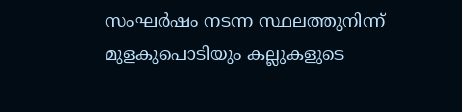സംഘര്‍ഷം നടന്ന സ്ഥലത്തുനിന്ന് മുളകുപൊടിയും കല്ലുകളുടെ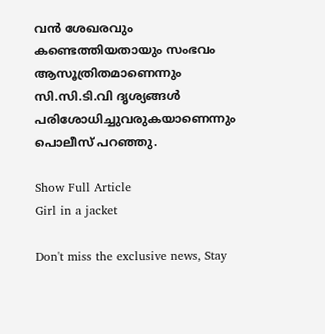വന്‍ ശേഖരവും കണ്ടെത്തിയതായും സംഭവം ആസൂത്രിതമാണെന്നും സി.സി.ടി.വി ദൃശ്യങ്ങള്‍ പരിശോധിച്ചുവരുകയാണെന്നും പൊലീസ് പറഞ്ഞു.

Show Full Article
Girl in a jacket

Don't miss the exclusive news, Stay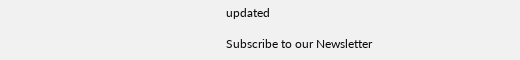updated

Subscribe to our Newsletter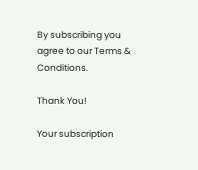By subscribing you agree to our Terms & Conditions.

Thank You!

Your subscription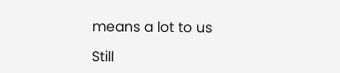means a lot to us

Still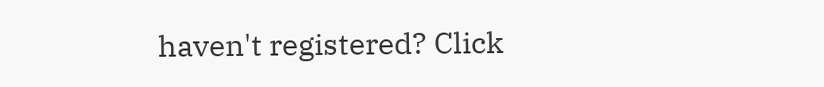haven't registered? Click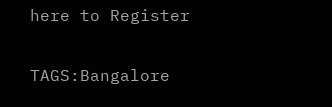here to Register

TAGS:Bangalore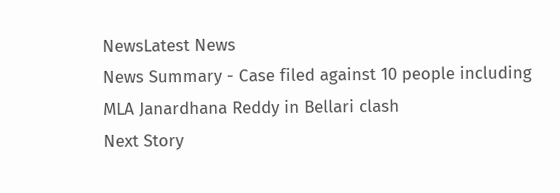NewsLatest News
News Summary - Case filed against 10 people including MLA Janardhana Reddy in Bellari clash
Next Story